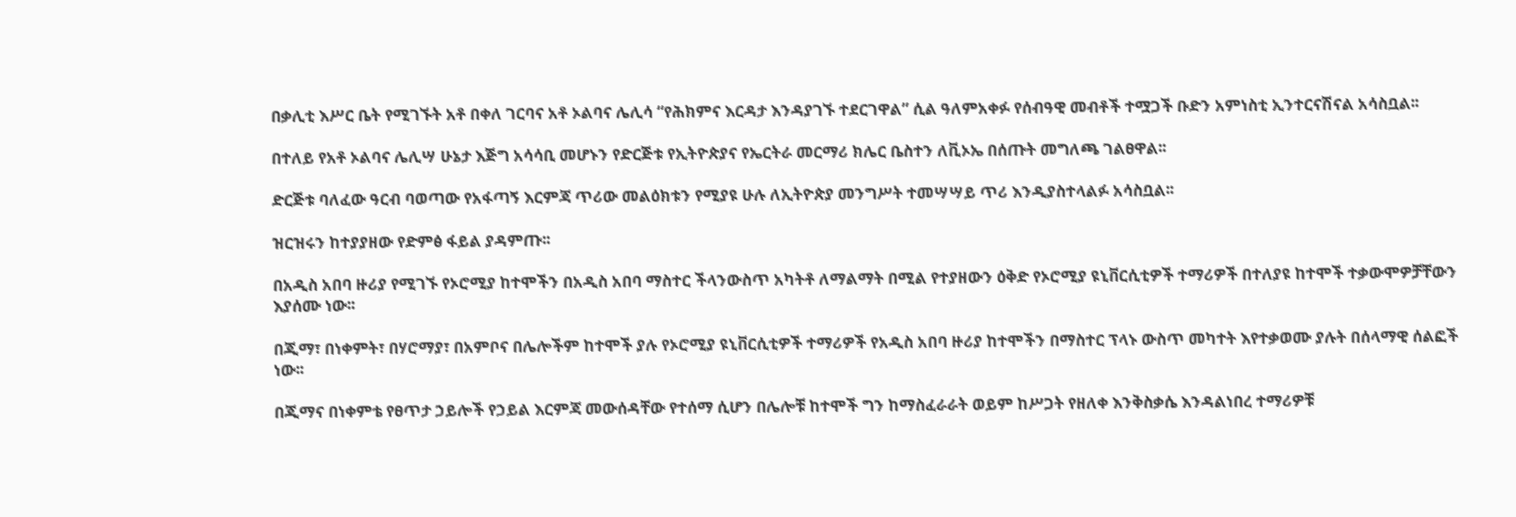በቃሊቲ እሥር ቤት የሚገኙት አቶ በቀለ ገርባና አቶ ኦልባና ሌሊሳ “የሕክምና እርዳታ እንዳያገኙ ተደርገዋል” ሲል ዓለምአቀፉ የሰብዓዊ መብቶች ተሟጋች ቡድን አምነስቲ ኢንተርናሽናል አሳስቧል፡፡

በተለይ የአቶ ኦልባና ሌሊሣ ሁኔታ እጅግ አሳሳቢ መሆኑን የድርጅቱ የኢትዮጵያና የኤርትራ መርማሪ ክሌር ቤስተን ለቪኦኤ በሰጡት መግለጫ ገልፀዋል፡፡

ድርጅቱ ባለፈው ዓርብ ባወጣው የአፋጣኝ እርምጃ ጥሪው መልዕክቱን የሚያዩ ሁሉ ለኢትዮጵያ መንግሥት ተመሣሣይ ጥሪ እንዲያስተላልፉ አሳስቧል፡፡

ዝርዝሩን ከተያያዘው የድምፅ ፋይል ያዳምጡ፡፡

በአዲስ አበባ ዙሪያ የሚገኙ የኦሮሚያ ከተሞችን በአዲስ አበባ ማስተር ችላንውስጥ አካትቶ ለማልማት በሚል የተያዘውን ዕቅድ የኦሮሚያ ዩኒቨርሲቲዎች ተማሪዎች በተለያዩ ከተሞች ተቃውሞዎቻቸውን እያሰሙ ነው፡፡

በጂማ፣ በነቀምት፣ በሃሮማያ፣ በአምቦና በሌሎችም ከተሞች ያሉ የኦሮሚያ ዩኒቨርሲቲዎች ተማሪዎች የአዲስ አበባ ዙሪያ ከተሞችን በማስተር ፕላኑ ውስጥ መካተት እየተቃወሙ ያሉት በሰላማዊ ሰልፎች ነው፡፡

በጂማና በነቀምቴ የፀጥታ ኃይሎች የኃይል እርምጃ መውሰዳቸው የተሰማ ሲሆን በሌሎቹ ከተሞች ግን ከማስፈራራት ወይም ከሥጋት የዘለቀ እንቅስቃሴ እንዳልነበረ ተማሪዎቹ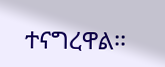ተናግረዋል፡፡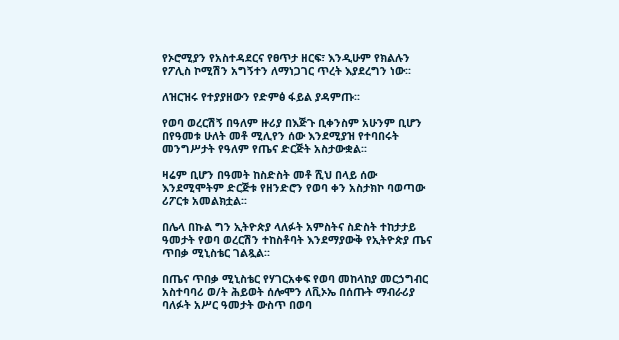የኦሮሚያን የአስተዳደርና የፀጥታ ዘርፍ፣ እንዲሁም የክልሉን የፖሊስ ኮሚሽን አግኝተን ለማነጋገር ጥረት እያደረግን ነው፡፡

ለዝርዝሩ የተያያዘውን የድምፅ ፋይል ያዳምጡ፡፡

የወባ ወረርሽኝ በዓለም ዙሪያ በእጅጉ ቢቀንስም አሁንም ቢሆን በየዓመቱ ሁለት መቶ ሚሊየን ሰው እንደሚያዝ የተባበሩት መንግሥታት የዓለም የጤና ድርጅት አስታውቋል፡፡

ዛሬም ቢሆን በዓመት ከስድስት መቶ ሺህ በላይ ሰው እንደሚሞትም ድርጅቱ የዘንድሮን የወባ ቀን አስታክኮ ባወጣው ሪፖርቱ አመልክቷል፡፡

በሌላ በኩል ግን ኢትዮጵያ ላለፉት አምስትና ስድስት ተከታታይ ዓመታት የወባ ወረርሽን ተከስቶባት እንደማያውቅ የኢትዮጵያ ጤና ጥበቃ ሚኒስቴር ገልጿል፡፡

በጤና ጥበቃ ሚኒስቴር የሃገርአቀፍ የወባ መከላከያ መርኃግብር አስተባባሪ ወ/ት ሕይወት ሰሎሞን ለቪኦኤ በሰጡት ማብራሪያ ባለፉት አሥር ዓመታት ውስጥ በወባ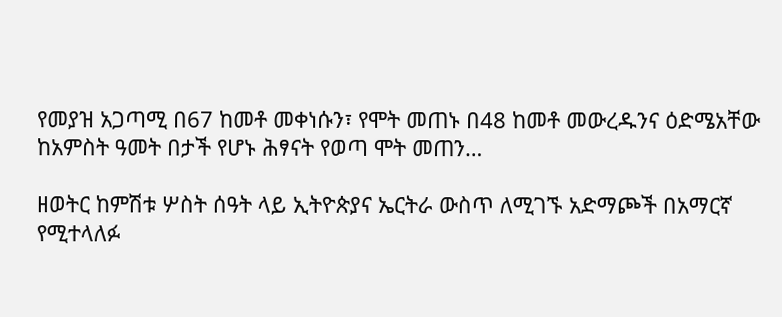የመያዝ አጋጣሚ በ67 ከመቶ መቀነሱን፣ የሞት መጠኑ በ48 ከመቶ መውረዱንና ዕድሜአቸው ከአምስት ዓመት በታች የሆኑ ሕፃናት የወጣ ሞት መጠን…

ዘወትር ከምሽቱ ሦስት ሰዓት ላይ ኢትዮጵያና ኤርትራ ውስጥ ለሚገኙ አድማጮች በአማርኛ የሚተላለፉ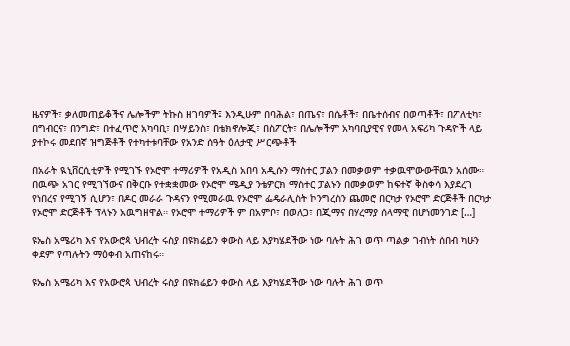ዜናዎች፣ ቃለመጠይቆችና ሌሎችም ትኩስ ዘገባዎች፤ እንዲሁም በባሕል፣ በጤና፣ በሴቶች፣ በቤተሰብና በወጣቶች፣ በፖለቲካ፣ በግብርና፣ በንግድ፣ በተፈጥሮ አካባቢ፣ በሣይንስ፣ በቴክኖሎጂ፣ በስፖርት፣ በሌሎችም አካባቢያዊና የመላ አፍሪካ ጉዳዮች ላይ ያተኮሩ መደበኛ ዝግጅቶች የተካተቱባቸው የአንድ ሰዓት ዕለታዊ ሥርጭቶች

በአራት ዪኒቨርሲቲዎች የሚገኙ የኦሮሞ ተማሪዎች የአዲስ አበባ አዲሱን ማስተር ፓልን በመቃወም ተቃዉሞውውቸዉን አሰሙ። በዉጭ አገር የሚገኘውና በቅርቡ የተቋቋመው የኦሮሞ ሜዲያ ንቴዎርክ ማስተር ፓልኑን በመቃወም ከፍተኛ ቅስቀሳ እያደረገ የነበረና የሚገኝ ሲሆን፣ በዶር መራራ ጉዳናን የሚመራዉ የኦሮሞ ፌዴራሊስት ኮንግረስን ጨመሮ በርካታ የኦሮሞ ድርጅቶች በርካታ የኦሮሞ ድርጅቶች ፕላኑን አዉግዘዋል። የኦሮሞ ተማሪዎች ም በአምቦ፣ በወለጋ፣ በጂማና በሃረማያ ሰላማዊ በሆነመንገድ […]

ዩኤስ አሜሪካ እና የአውሮጳ ህብረት ሩስያ በዩክሬይን ቀውስ ላይ እያካሄደችው ነው ባሉት ሕገ ወጥ ጣልቃ ገብነት ሰበብ ካሁን ቀደም የጣሉትን ማዕቀብ አጠናከሩ።

ዩኤስ አሜሪካ እና የአውሮጳ ህብረት ሩስያ በዩክሬይን ቀውስ ላይ እያካሄደችው ነው ባሉት ሕገ ወጥ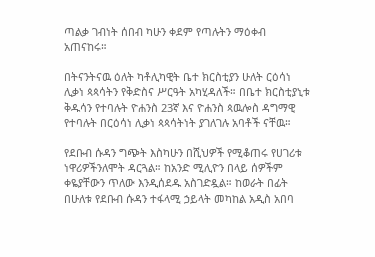ጣልቃ ገብነት ሰበብ ካሁን ቀደም የጣሉትን ማዕቀብ አጠናከሩ።

በትናንትናዉ ዕለት ካቶሊካዊት ቤተ ክርስቲያን ሁለት ርዕሳነ ሊቃነ ጳጳሳትን የቅድስና ሥርዓት አካሂዳለች። በቤተ ክርስቲያኒቱ ቅዱሳን የተባሉት ዮሐንስ 23ኛ እና ዮሐንስ ጳዉሎስ ዳግማዊ የተባሉት በርዕሳነ ሊቃነ ጳጳሳትነት ያገለገሉ አባቶች ናቸዉ።

የደቡብ ሱዳን ግጭት እስካሁን በሺህዎች የሚቆጠሩ የሀገሪቱ ነዋሪዎችንለሞት ዳርጓል። ከአንድ ሚሊዮን በላይ ሰዎችም ቀዬያቸውን ጥለው እንዲሰደዱ አስገድዷል። ከወራት በፊት በሁለቱ የደቡብ ሱዳን ተፋላሚ ኃይላት መካከል አዲስ አበባ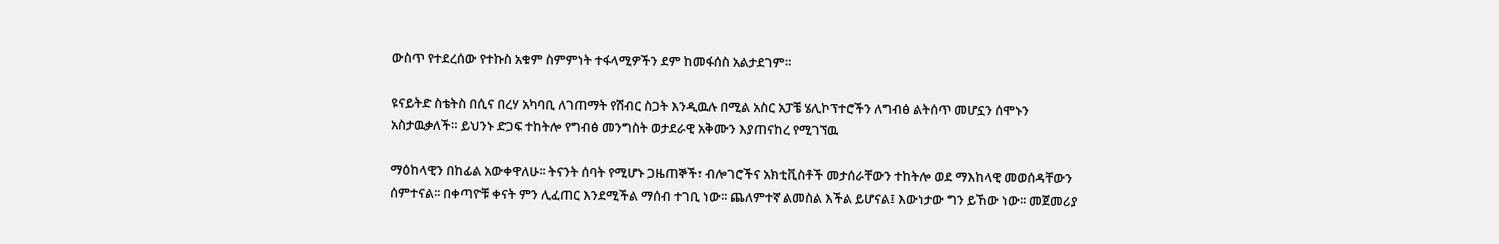ውስጥ የተደረሰው የተኩስ አቁም ስምምነት ተፋላሚዎችን ደም ከመፋሰስ አልታደገም።

ዩናይትድ ስቴትስ በሲና በረሃ አካባቢ ለገጠማት የሽብር ስጋት እንዲዉሉ በሚል አስር አፓቼ ሄሊኮፕተሮችን ለግብፅ ልትሰጥ መሆኗን ሰሞኑን አስታዉቃለች። ይህንኑ ድጋፍ ተከትሎ የግብፅ መንግስት ወታደራዊ አቅሙን እያጠናከረ የሚገኘዉ

ማዕከላዊን በከፊል አውቀዋለሁ፡፡ ትናንት ሰባት የሚሆኑ ጋዜጠኞች፣ ብሎገሮችና አክቲቪስቶች መታሰራቸውን ተከትሎ ወደ ማእከላዊ መወሰዳቸውን ሰምተናል፡፡ በቀጣዮቹ ቀናት ምን ሊፈጠር እንደሚችል ማሰብ ተገቢ ነው፡፡ ጨለምተኛ ልመስል እችል ይሆናል፤ እውነታው ግን ይኸው ነው፡፡ መጀመሪያ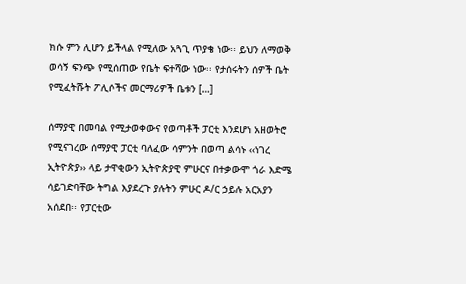ክሱ ምን ሊሆን ይችላል የሚለው አጓጊ ጥያቄ ነው፡፡ ይህን ለማወቅ ወሳኝ ፍንጭ የሚሰጠው የቤት ፍተሻው ነው፡፡ የታሰሩትን ሰዎች ቤት የሚፈትሹት ፖሊሶችና መርማሪዎች ቤቱን […]

ሰማያዊ በመባል የሚታወቀውና የወጣቶች ፓርቲ እንደሆነ አዘወትሮ የሚናገረው ሰማያዊ ፓርቲ ባለፈው ሳምንት በወጣ ልሳኑ ‹‹ነገረ ኢትዮጵያ›› ላይ ታዋቂውን ኢትዮጵያዊ ምሁርና በተቃውሞ ጎራ እድሜ ሳይገድባቸው ትግል እያደረጉ ያሉትን ምሁር ዶ/ር ኃይሉ አርአያን አሰደበ፡፡ የፓርቲው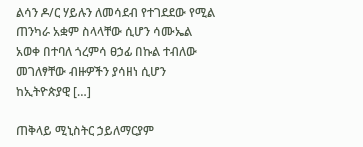ልሳን ዶ/ር ሃይሉን ለመሳደብ የተገደደው የሚል ጠንካራ አቋም ስላላቸው ሲሆን ሳሙኤል አወቀ በተባለ ጎረምሳ ፀኃፊ በኩል ተብለው መገለፃቸው ብዙዎችን ያሳዘነ ሲሆን ከኢትዮጵያዊ […]

ጠቅላይ ሚኒስትር ኃይለማርያም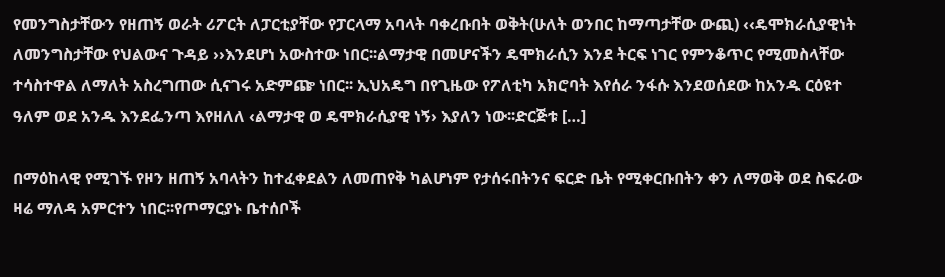የመንግስታቸውን የዘጠኝ ወራት ሪፖርት ለፓርቲያቸው የፓርላማ አባላት ባቀረቡበት ወቅት(ሁለት ወንበር ከማጣታቸው ውጪ) ‹‹ዴሞክራሲያዊነት ለመንግስታቸው የህልውና ጉዳይ ››እንደሆነ አውስተው ነበር፡፡ልማታዊ በመሆናችን ዴሞክራሲን እንደ ትርፍ ነገር የምንቆጥር የሚመስላቸው ተሳስተዋል ለማለት አስረግጠው ሲናገሩ አድምጬ ነበር፡፡ ኢህአዴግ በየጊዜው የፖለቲካ አክሮባት እየሰራ ንፋሱ እንደወሰደው ከአንዱ ርዕዩተ ዓለም ወደ አንዱ እንደፌንጣ እየዘለለ ‹ልማታዊ ወ ዴሞክራሲያዊ ነኝ› እያለን ነው፡፡ድርጅቱ […]

በማዕከላዊ የሚገኙ የዞን ዘጠኝ አባላትን ከተፈቀደልን ለመጠየቅ ካልሆነም የታሰሩበትንና ፍርድ ቤት የሚቀርቡበትን ቀን ለማወቅ ወደ ስፍራው ዛሬ ማለዳ አምርተን ነበር፡፡የጦማርያኑ ቤተሰቦች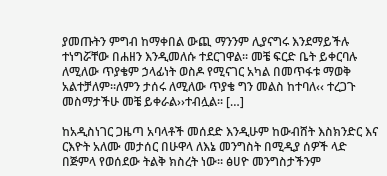ያመጡትን ምግብ ከማቀበል ውጪ ማንንም ሊያናግሩ እንደማይችሉ ተነግሯቸው በሐዘን እንዲመለሱ ተደርገዋል፡፡ መቼ ፍርድ ቤት ይቀርባሉ ለሚለው ጥያቄም ኃላፊነት ወስዶ የሚናገር አካል በመጥፋቱ ማወቅ አልተቻለም፡፡ለምን ታሰሩ ለሚለው ጥያቄ ግን መልስ ከተባለ‹‹ ተረጋጉ መስማታችሁ መቼ ይቀራል››ተብሏል፡፡ […]

ከአዲስነገር ጋዜጣ አባላቶች መሰደድ እንዲሁም ከውብሸት እስክንድር እና ርእዮት አለሙ መታሰር በሁዋላ ለእኔ መንግስት በሚዲያ ሰዎች ላድ በጅምላ የወሰደው ትልቅ ክስረት ነው። ፅሀዮ መንግስታችንም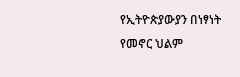የኢትዮጵያውያን በነፃነት የመኖር ህልም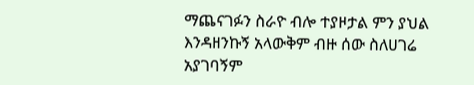ማጨናገፉን ስራዮ ብሎ ተያዞታል ምን ያህል እንዳዘንኩኝ አላውቅም ብዙ ሰው ስለሀገሬ አያገባኝም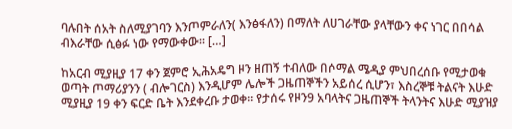ባሉበት ሰአት ስለሚያገባን እንጦምራለን( እንፅፋለን) በማለት ለሀገራቸው ያላቸውን ቀና ነገር በበሳል ብእራቸው ሲፅፉ ነው የማውቀው። […]

ከአርብ ሚያዚያ 17 ቀን ጀምሮ ኢሕአዴግ ዞን ዘጠኝ ተብለው በሶማል ሜዲያ ምህበረሰቡ የሚታወቁ ወጣት ጦማሪያንን ( ብሎገርስ) እንዲሆም ሌሎች ጋዜጠኞችን አይሰረ ሲሆን፣ እስረኞቹ ትልናት እሁድ ሚያዚያ 19 ቀን ፍርድ ቤት እንደቀረቡ ታወቀ። የታሰሩ የዞን9 አባላትና ጋዜጠኞች ትላንትና እሁድ ሚያዝያ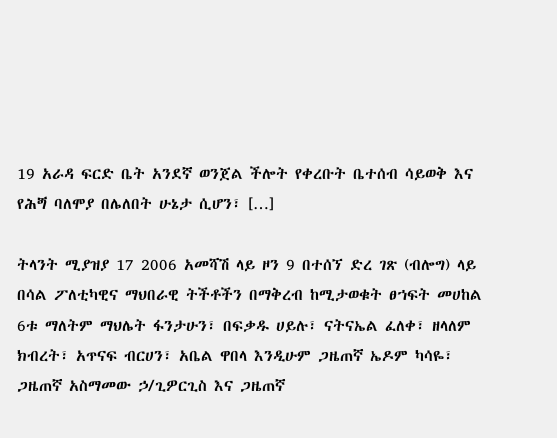19 አራዳ ፍርድ ቤት አንደኛ ወንጀል ችሎት የቀረቡት ቤተሰብ ሳይወቅ እና የሕጝ ባለሞያ በሌለበት ሁኔታ ሲሆን፣ […]

ትላንት ሚያዝያ 17 2006 አመሻሽ ላይ ዞን 9 በተሰኘ ድረ ገጽ (ብሎግ) ላይ በሳል ፖለቲካዊና ማህበራዊ ትችቶችን በማቅረብ ከሚታወቁት ፀኀፍት መሀከል 6ቱ ማለትም ማህሌት ፋንታሁን፣ በፍቃዱ ሀይሉ፣ ናትናኤል ፈለቀ፣ ዘላለም ክብረት፣ አጥናፍ ብርሀን፣ አቤል ዋበላ እንዲሁም ጋዜጠኛ ኤዶም ካሳዬ፣ ጋዜጠኛ አስማመው ኃ/ጊዎርጊስ እና ጋዜጠኛ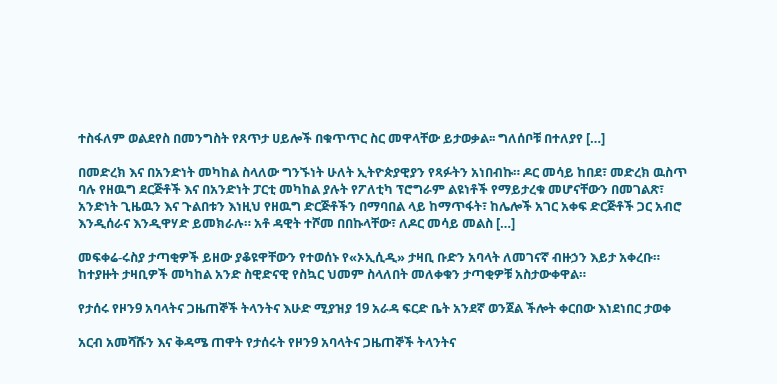ተስፋለም ወልደየስ በመንግስት የጸጥታ ሀይሎች በቁጥጥር ስር መዋላቸው ይታወቃል፡፡ ግለሰቦቹ በተለያየ […]

በመድረክ እና በአንድነት መካከል ስላለው ግንኙነት ሁለት ኢትዮጵያዊያን የጻፉትን አነበብኩ። ዶር መሳይ ከበደ፣ መድረክ ዉስጥ ባሉ የዘዉግ ደርጅቶች እና በአንድነት ፓርቲ መካከል ያሉት የፖለቲካ ፕሮግራም ልዩነቶች የማይታረቁ መሆናቸውን በመገልጽ፣ አንድነት ጊዜዉን እና ጉልበቱን እነዚህ የዘዉግ ድርጅቶችን በማባበል ላይ ከማጥፋት፣ ከሌሎች አገር አቀፍ ድርጅቶች ጋር አብሮ እንዲሰራና እንዲዋሃድ ይመክራሉ። አቶ ዳዊት ተሾመ በበኩላቸው፣ ለዶር መሳይ መልስ […]

መፍቀሬ-ሩስያ ታጣቂዎች ይዘው ያቆዩዋቸውን የተወሰኑ የ«ኦኢሲዲ» ታዛቢ ቡድን አባላት ለመገናኛ ብዙኃን እይታ አቀረቡ። ከተያዙት ታዛቢዎች መካከል አንድ ስዊድናዊ የስኳር ህመም ስላለበት መለቀቁን ታጣቂዎቹ አስታውቀዋል።

የታሰሩ የዞን9 አባላትና ጋዜጠኞች ትላንትና እሁድ ሚያዝያ 19 አራዳ ፍርድ ቤት አንደኛ ወንጀል ችሎት ቀርበው እነደነበር ታወቀ

አርብ አመሻሹን እና ቅዳሜ ጠዋት የታሰሩት የዞን9 አባላትና ጋዜጠኞች ትላንትና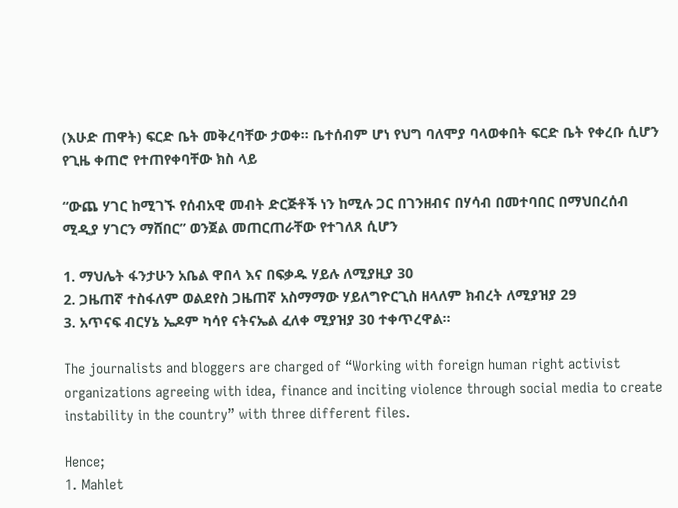(እሁድ ጠዋት) ፍርድ ቤት መቅረባቸው ታወቀ፡፡ ቤተሰብም ሆነ የህግ ባለሞያ ባላወቀበት ፍርድ ቤት የቀረቡ ሲሆን የጊዜ ቀጠሮ የተጠየቀባቸው ክስ ላይ

“ውጨ ሃገር ከሚገኙ የሰብአዊ መብት ድርጅቶች ነን ከሚሉ ጋር በገንዘብና በሃሳብ በመተባበር በማህበረሰብ ሚዲያ ሃገርን ማሸበር” ወንጀል መጠርጠራቸው የተገለጸ ሲሆን

1. ማህሌት ፋንታሁን አቤል ዋበላ እና በፍቃዱ ሃይሉ ለሚያዚያ 30
2. ጋዜጠኛ ተስፋለም ወልደየስ ጋዜጠኛ አስማማው ሃይለግዮርጊስ ዘላለም ክብረት ለሚያዝያ 29
3. አጥናፍ ብርሃኔ ኤዶም ካሳየ ናትናኤል ፈለቀ ሚያዝያ 30 ተቀጥረዋል፡፡

The journalists and bloggers are charged of “Working with foreign human right activist organizations agreeing with idea, finance and inciting violence through social media to create instability in the country” with three different files.

Hence;
1. Mahlet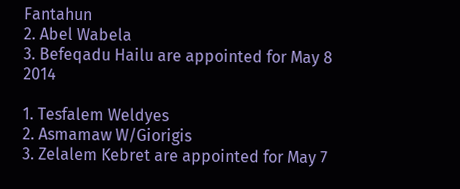Fantahun
2. Abel Wabela
3. Befeqadu Hailu are appointed for May 8 2014

1. Tesfalem Weldyes
2. Asmamaw W/Giorigis
3. Zelalem Kebret are appointed for May 7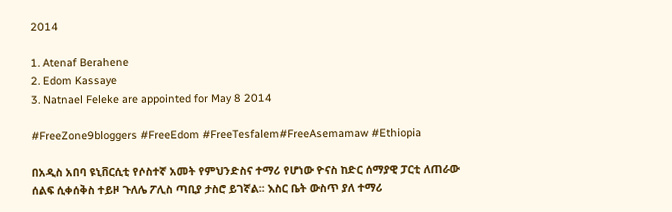2014

1. Atenaf Berahene
2. Edom Kassaye
3. Natnael Feleke are appointed for May 8 2014

#FreeZone9bloggers #FreeEdom #FreeTesfalem#FreeAsemamaw #Ethiopia

በአዲስ አበባ ዩኒቨርሲቲ የሶስተኛ አመት የምህንድስና ተማሪ የሆነው ዮናስ ከድር ሰማያዊ ፓርቲ ለጠራው ሰልፍ ሲቀሰቅስ ተይዞ ጉለሌ ፖሊስ ጣቢያ ታስሮ ይገኛል፡፡ እስር ቤት ውስጥ ያለ ተማሪ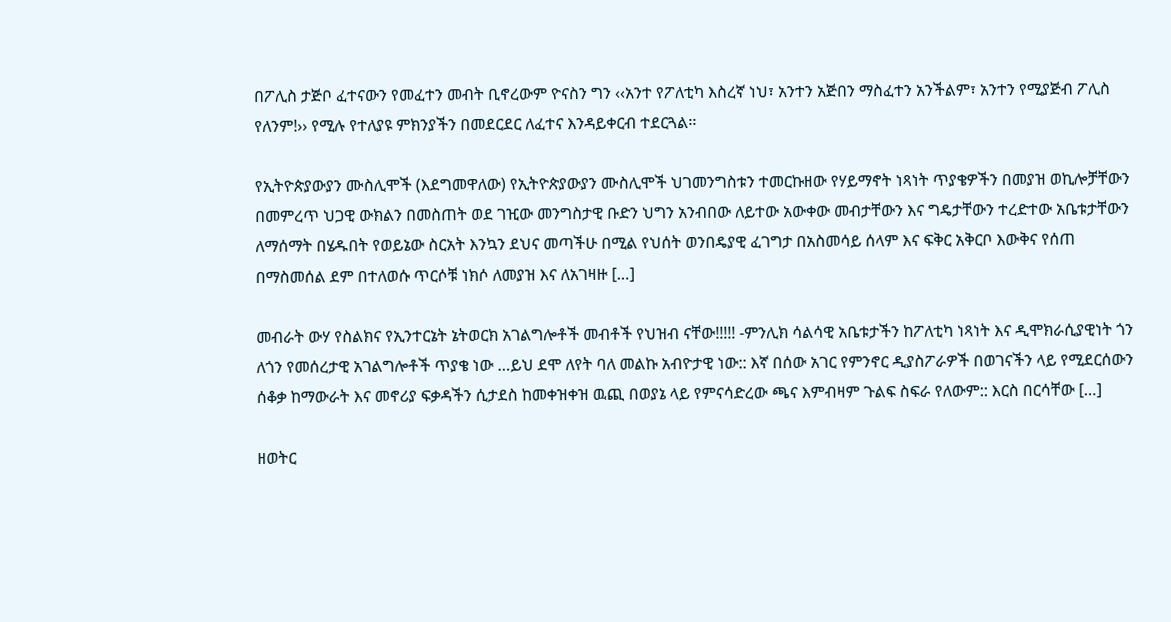በፖሊስ ታጅቦ ፈተናውን የመፈተን መብት ቢኖረውም ዮናስን ግን ‹‹አንተ የፖለቲካ እስረኛ ነህ፣ አንተን አጅበን ማስፈተን አንችልም፣ አንተን የሚያጅብ ፖሊስ የለንም!›› የሚሉ የተለያዩ ምክንያችን በመደርደር ለፈተና እንዳይቀርብ ተደርጓል፡፡

የኢትዮጵያውያን ሙስሊሞች (እደግመዋለው) የኢትዮጵያውያን ሙስሊሞች ህገመንግስቱን ተመርኩዘው የሃይማኖት ነጻነት ጥያቄዎችን በመያዝ ወኪሎቻቸውን በመምረጥ ህጋዊ ውክልን በመስጠት ወደ ገዢው መንግስታዊ ቡድን ህግን አንብበው ለይተው አውቀው መብታቸውን እና ግዴታቸውን ተረድተው አቤቱታቸውን ለማሰማት በሄዱበት የወይኔው ስርአት እንኳን ደህና መጣችሁ በሚል የህሰት ወንበዴያዊ ፈገግታ በአስመሳይ ሰላም እና ፍቅር አቅርቦ እውቅና የሰጠ በማስመሰል ደም በተለወሱ ጥርሶቹ ነክሶ ለመያዝ እና ለአገዛዙ […]

መብራት ውሃ የስልክና የኢንተርኔት ኔትወርክ አገልግሎቶች መብቶች የህዝብ ናቸው!!!!! -ምንሊክ ሳልሳዊ አቤቱታችን ከፖለቲካ ነጻነት እና ዲሞክራሲያዊነት ጎን ለጎን የመሰረታዊ አገልግሎቶች ጥያቄ ነው …ይህ ደሞ ለየት ባለ መልኩ አብዮታዊ ነው:: እኛ በሰው አገር የምንኖር ዲያስፖራዎች በወገናችን ላይ የሚደርሰውን ሰቆቃ ከማውራት እና መኖሪያ ፍቃዳችን ሲታደስ ከመቀዝቀዝ ዉጪ በወያኔ ላይ የምናሳድረው ጫና እምብዛም ጉልፍ ስፍራ የለውም:: እርስ በርሳቸው […]

ዘወትር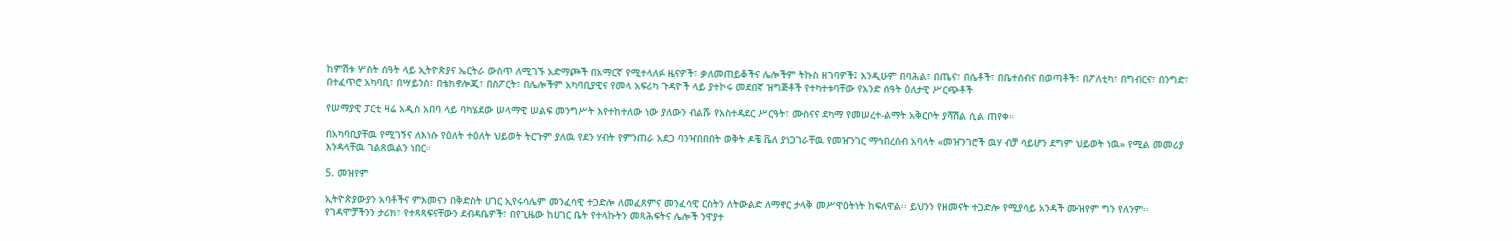ከምሽቱ ሦስት ሰዓት ላይ ኢትዮጵያና ኤርትራ ውስጥ ለሚገኙ አድማጮች በአማርኛ የሚተላለፉ ዜናዎች፣ ቃለመጠይቆችና ሌሎችም ትኩስ ዘገባዎች፤ እንዲሁም በባሕል፣ በጤና፣ በሴቶች፣ በቤተሰብና በወጣቶች፣ በፖለቲካ፣ በግብርና፣ በንግድ፣ በተፈጥሮ አካባቢ፣ በሣይንስ፣ በቴክኖሎጂ፣ በስፖርት፣ በሌሎችም አካባቢያዊና የመላ አፍሪካ ጉዳዮች ላይ ያተኮሩ መደበኛ ዝግጅቶች የተካተቱባቸው የአንድ ሰዓት ዕለታዊ ሥርጭቶች

የሠማያዊ ፓርቲ ዛሬ አዲስ አበባ ላይ ባካሄደው ሠላማዊ ሠልፍ መንግሥት እየተከተለው ነው ያለውን ብልሹ የአስተዳደር ሥርዓት፣ ሙስናና ደካማ የመሠረተ-ልማት አቅርቦት ያሻሽል ሲል ጠየቀ።

በአካባቢያቸዉ የሚገኝና ለእነሱ የዕለት ተዕለት ህይወት ትርጉም ያለዉ የደን ሃብት የምንጠራ አደጋ ባንዣበበበት ወቅት ዶቼ ቬለ ያነጋገራቸዉ የመዠንገር ማኅበረሰብ አባላት «መዠንገሮች ዉሃ ብቻ ሳይሆን ደግም ህይወት ነዉ» የሚል መመሪያ እንዳላቸዉ ገልጸዉልን ነበር።

5. መዝየም

ኢትዮጵያውያን አባቶችና ምእመናን በቅድስት ሀገር ኢየሩሳሌም መንፈሳዊ ተጋድሎ ለመፈጸምና መንፈሳዊ ርስትን ለትውልድ ለማኖር ታላቅ መሥዋዕትነት ከፍለዋል፡፡ ይህንን የዘመናት ተጋድሎ የሚያሳይ አንዳች ሙዝየም ግን የለንም፡፡ የገዳሞቻችንን ታሪክ፣ የተጻጻፍናቸውን ደብዳቤዎች፣ በየጊዜው ከሀገር ቤት የተላኩትን መጻሕፍትና ሌሎች ንዋያተ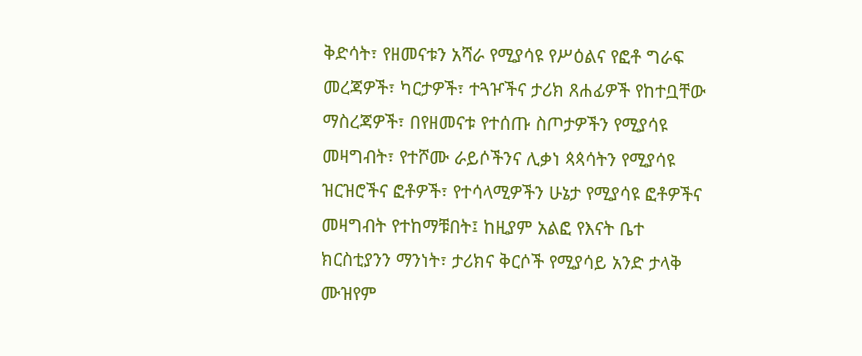ቅድሳት፣ የዘመናቱን አሻራ የሚያሳዩ የሥዕልና የፎቶ ግራፍ መረጃዎች፣ ካርታዎች፣ ተጓዦችና ታሪክ ጸሐፊዎች የከተቧቸው ማስረጃዎች፣ በየዘመናቱ የተሰጡ ስጦታዎችን የሚያሳዩ መዛግብት፣ የተሾሙ ራይሶችንና ሊቃነ ጳጳሳትን የሚያሳዩ ዝርዝሮችና ፎቶዎች፣ የተሳላሚዎችን ሁኔታ የሚያሳዩ ፎቶዎችና መዛግብት የተከማቹበት፤ ከዚያም አልፎ የእናት ቤተ ክርስቲያንን ማንነት፣ ታሪክና ቅርሶች የሚያሳይ አንድ ታላቅ ሙዝየም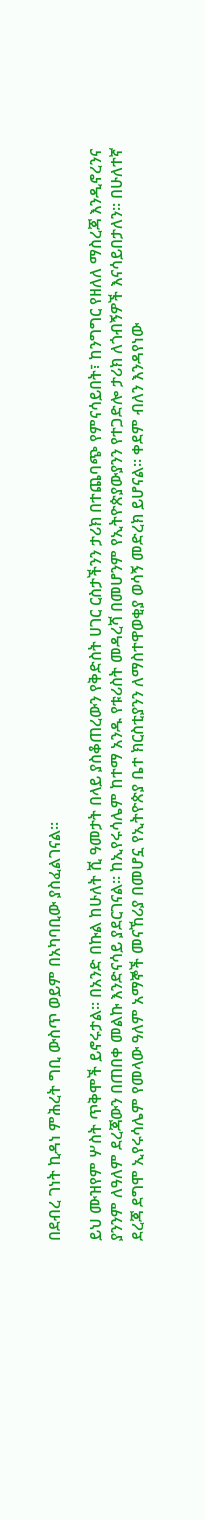በደብረ ገነት ኪዳነ ምሕረት ግቢ ውስጥ ወይም በአካባቢው ያስፈልገናል፡፡

ይህ ሙዝየም ሦስት ጥቅሞች ይኖሩታል፡፡ በአንድ በኩል ከሁለት ሺ ዓመታት በላይ ያስቆጠረውን የቅድስት ሀገር ርስታችንን ታሪክ በተጨባጭ የምናሳይበት፣ ከንግግር የዘለለ ማስረጃ እንዲኖረንና ያንንም ለዓለም ደረጃውን በጠበቀ መልኩ እንድናሳይ ያደርገናል፡፡ ከኢየሩሳሌም ከተማ አንዱ የቱሪስት መዳረሻ በመሆንም የኢትዮጵያውያንን የተጋድሎ ታሪክ ለጎብኝዎች እናሳይበታለን፡፡ በሁለተኛ ደረጃ ደግሞ ኢየሩሳሌም የመላው ዓለም አማኞች መናኸሪያ በመሆኗ የኢትዮጵያ ቤተ ክርስቲያንን ለማስተዋወቂያ ወሳኝ መድረክ ይሆናል፡፡ ቀደም ብለን እንዳየነው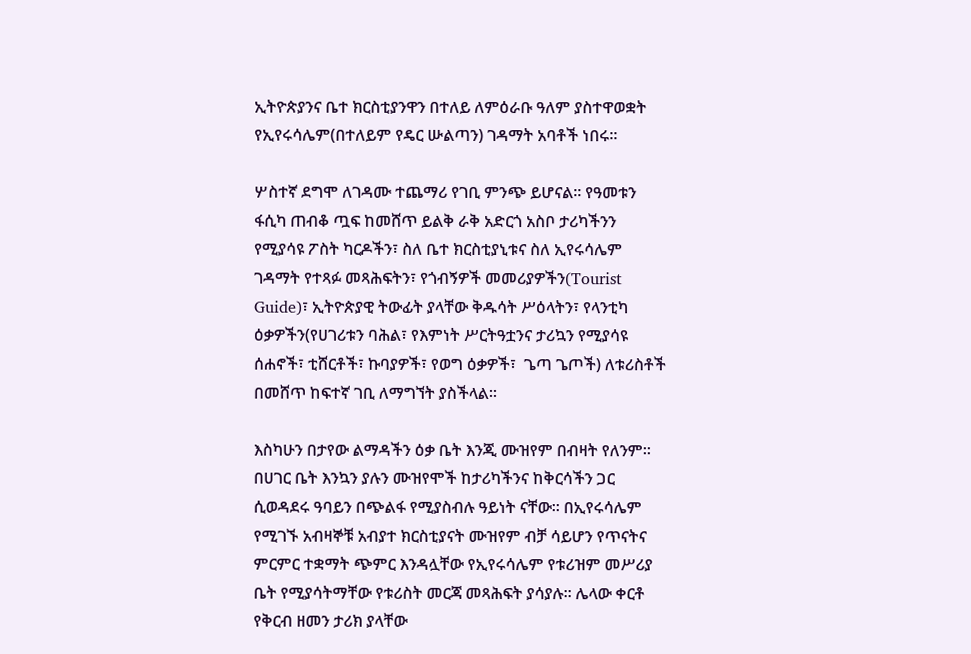ኢትዮጵያንና ቤተ ክርስቲያንዋን በተለይ ለምዕራቡ ዓለም ያስተዋወቋት የኢየሩሳሌም(በተለይም የዴር ሡልጣን) ገዳማት አባቶች ነበሩ፡፡

ሦስተኛ ደግሞ ለገዳሙ ተጨማሪ የገቢ ምንጭ ይሆናል፡፡ የዓመቱን ፋሲካ ጠብቆ ጧፍ ከመሸጥ ይልቅ ራቅ አድርጎ አስቦ ታሪካችንን የሚያሳዩ ፖስት ካርዶችን፣ ስለ ቤተ ክርስቲያኒቱና ስለ ኢየሩሳሌም ገዳማት የተጻፉ መጻሕፍትን፣ የጎብኝዎች መመሪያዎችን(Tourist Guide)፣ ኢትዮጵያዊ ትውፊት ያላቸው ቅዱሳት ሥዕላትን፣ የላንቲካ ዕቃዎችን(የሀገሪቱን ባሕል፣ የእምነት ሥርትዓቷንና ታሪኳን የሚያሳዩ ሰሐኖች፣ ቲሸርቶች፣ ኩባያዎች፣ የወግ ዕቃዎች፣  ጌጣ ጌጦች) ለቱሪስቶች በመሸጥ ከፍተኛ ገቢ ለማግኘት ያስችላል፡፡

እስካሁን በታየው ልማዳችን ዕቃ ቤት እንጂ ሙዝየም በብዛት የለንም፡፡ በሀገር ቤት እንኳን ያሉን ሙዝየሞች ከታሪካችንና ከቅርሳችን ጋር ሲወዳደሩ ዓባይን በጭልፋ የሚያስብሉ ዓይነት ናቸው፡፡ በኢየሩሳሌም የሚገኙ አብዛኞቹ አብያተ ክርስቲያናት ሙዝየም ብቻ ሳይሆን የጥናትና ምርምር ተቋማት ጭምር እንዳሏቸው የኢየሩሳሌም የቱሪዝም መሥሪያ ቤት የሚያሳትማቸው የቱሪስት መርጃ መጻሕፍት ያሳያሉ፡፡ ሌላው ቀርቶ የቅርብ ዘመን ታሪክ ያላቸው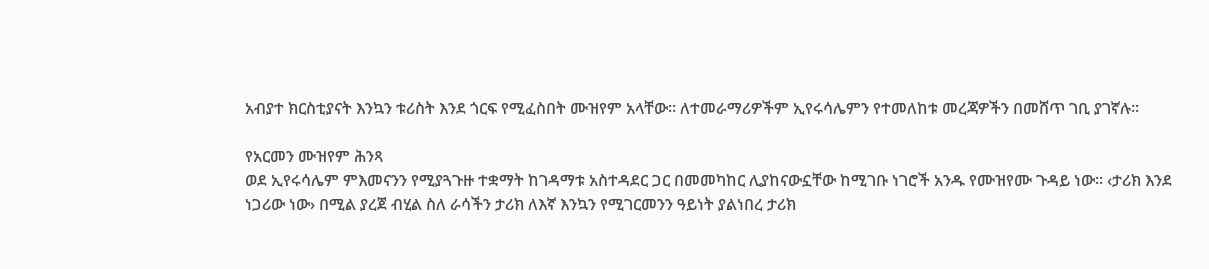አብያተ ክርስቲያናት እንኳን ቱሪስት እንደ ጎርፍ የሚፈስበት ሙዝየም አላቸው፡፡ ለተመራማሪዎችም ኢየሩሳሌምን የተመለከቱ መረጃዎችን በመሸጥ ገቢ ያገኛሉ፡፡

የአርመን ሙዝየም ሕንጻ
ወደ ኢየሩሳሌም ምእመናንን የሚያጓጉዙ ተቋማት ከገዳማቱ አስተዳደር ጋር በመመካከር ሊያከናውኗቸው ከሚገቡ ነገሮች አንዱ የሙዝየሙ ጉዳይ ነው፡፡ ‹ታሪክ እንደ ነጋሪው ነው› በሚል ያረጀ ብሂል ስለ ራሳችን ታሪክ ለእኛ እንኳን የሚገርመንን ዓይነት ያልነበረ ታሪክ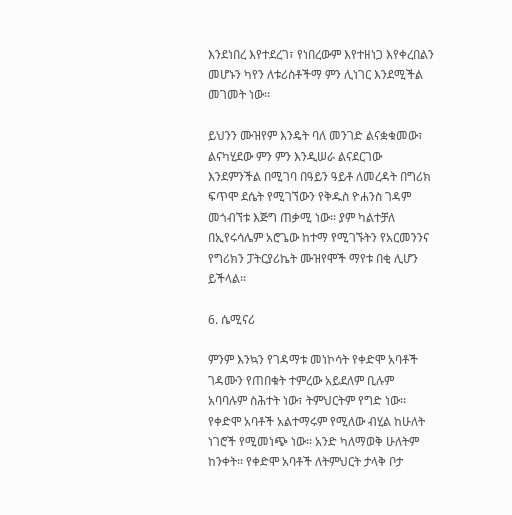እንደነበረ እየተደረገ፣ የነበረውም እየተዘነጋ እየቀረበልን መሆኑን ካየን ለቱሪስቶችማ ምን ሊነገር እንደሚችል መገመት ነው፡፡

ይህንን ሙዝየም እንዴት ባለ መንገድ ልናቋቁመው፣ ልናካሂደው ምን ምን እንዲሠራ ልናደርገው እንደምንችል በሚገባ በዓይን ዓይቶ ለመረዳት በግሪክ ፍጥሞ ደሴት የሚገኘውን የቅዱስ ዮሐንስ ገዳም መጎብኘቱ እጅግ ጠቃሚ ነው፡፡ ያም ካልተቻለ በኢየሩሳሌም አሮጌው ከተማ የሚገኙትን የአርመንንና የግሪክን ፓትርያሪኬት ሙዝየሞች ማየቱ በቂ ሊሆን ይችላል፡፡

6. ሴሚናሪ

ምንም እንኳን የገዳማቱ መነኮሳት የቀድሞ አባቶች ገዳሙን የጠበቁት ተምረው አይደለም ቢሉም አባባሉም ስሕተት ነው፣ ትምህርትም የግድ ነው፡፡ የቀድሞ አባቶች አልተማሩም የሚለው ብሂል ከሁለት ነገሮች የሚመነጭ ነው፡፡ አንድ ካለማወቅ ሁለትም ከንቀት፡፡ የቀድሞ አባቶች ለትምህርት ታላቅ ቦታ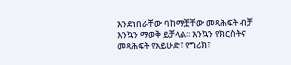እንደነበራቸው ባከማቿቸው መጻሕፍት ብቻ እንኳን ማወቅ ይቻላል፡፡ እንኳን የክርስትና መጻሕፍት የአይሁድ፣ የግሪክ፣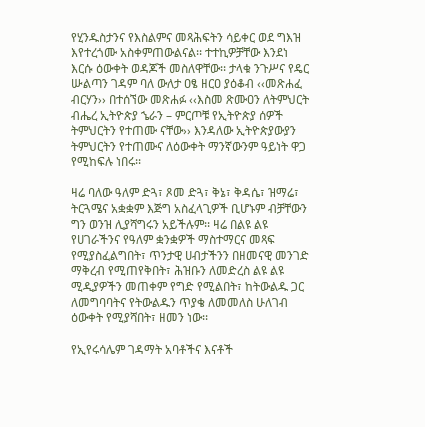የሂንዱስታንና የእስልምና መጻሕፍትን ሳይቀር ወደ ግእዝ እየተረጎሙ አስቀምጠውልናል፡፡ ተተኪዎቻቸው እንደነ እርሱ ዕውቀት ወዳጆች መስለዋቸው፡፡ ታላቁ ንጉሥና የዴር ሡልጣን ገዳም ባለ ውለታ ዐፄ ዘርዐ ያዕቆብ ‹‹መጽሐፈ ብርሃን›› በተሰኘው መጽሐፉ ‹‹እስመ ጽሙዐን ለትምህርት ብሔረ ኢትዮጵያ ኄራን – ምርጦቹ የኢትዮጵያ ሰዎች ትምህርትን የተጠሙ ናቸው›› እንዳለው ኢትዮጵያውያን ትምህርትን የተጠሙና ለዕውቀት ማንኛውንም ዓይነት ዋጋ የሚከፍሉ ነበሩ፡፡

ዛሬ ባለው ዓለም ድጓ፣ ጾመ ድጓ፣ ቅኔ፣ ቅዳሴ፣ ዝማሬ፣ ትርጓሜና አቋቋም እጅግ አስፈላጊዎች ቢሆኑም ብቻቸውን ግን ወንዝ ሊያሻግሩን አይችሉም፡፡ ዛሬ በልዩ ልዩ የሀገራችንና የዓለም ቋንቋዎች ማስተማርና መጻፍ የሚያስፈልግበት፣ ጥንታዊ ሀብታችንን በዘመናዊ መንገድ ማቅረብ የሚጠየቅበት፣ ሕዝቡን ለመድረስ ልዩ ልዩ ሚዲያዎችን መጠቀም የግድ የሚልበት፣ ከትውልዱ ጋር ለመግባባትና የትውልዱን ጥያቄ ለመመለስ ሁለገብ ዕውቀት የሚያሻበት፣ ዘመን ነው፡፡

የኢየሩሳሌም ገዳማት አባቶችና እናቶች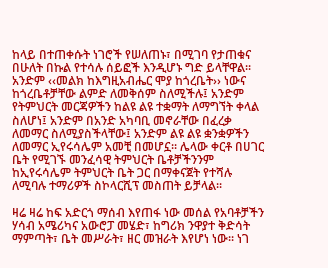ከላይ በተጠቀሱት ነገሮች የሠለጠኑ፣ በሚገባ የታጠቁና በሁለት በኩል የተሳሉ ሰይፎች እንዲሆኑ ግድ ይላቸዋል፡፡ አንድም ‹‹መልክ ከእግዚአብሔር ሞያ ከጎረቤት›› ነውና ከጎረቤቶቻቸው ልምድ ለመቅሰም ስለሚችሉ፤ አንድም የትምህርት መርጃዎችን ከልዩ ልዩ ተቋማት ለማግኘት ቀላል ስለሆነ፤ አንድም በአንድ አካባቢ መኖራቸው በፈረቃ ለመማር ስለሚያስችላቸው፤ አንድም ልዩ ልዩ ቋንቋዎችን ለመማር ኢየሩሳሌም አመቺ በመሆኗ፡፡ ሌላው ቀርቶ በሀገር ቤት የሚገኙ መንፈሳዊ ትምህርት ቤቶቻችንንም ከኢየሩሳሌም ትምህርት ቤት ጋር በማቀናጀት የተሻሉ ለሚባሉ ተማሪዎች ስኮላርሺፕ መስጠት ይቻላል፡፡

ዛሬ ዛሬ ከፍ አድርጎ ማሰብ እየጠፋ ነው መሰል የአባቶቻችን ሃሳብ አሜሪካና አውሮፓ መሄድ፣ ከግሪክ ንዋያተ ቅድሳት ማምጣት፣ ቤት መሥራት፣ ዘር መዝራት እየሆነ ነው፡፡ ነገ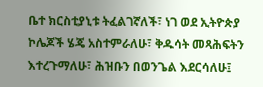ቤተ ክርስቲያኒቱ ትፈልገኛለች፣ ነገ ወደ ኢትዮጵያ ኮሌጆች ሄጄ አስተምራለሁ፣ ቅዱሳት መጻሕፍትን እተረጉማለሁ፣ ሕዝቡን በወንጌል እደርሳለሁ፤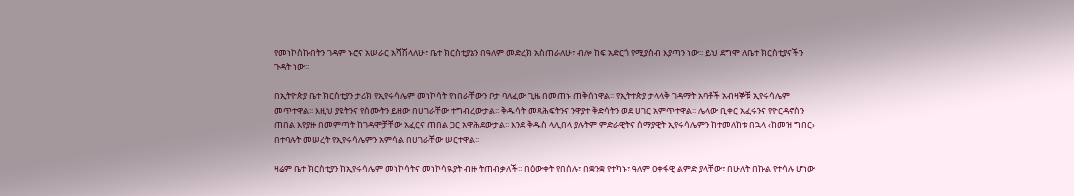የመነኮስኩበትን ገዳም ኑሮና አሠራር አሻሽላለሁ፣ ቤተ ክርስቲያኔን በዓለም መድረክ አስጠራለሁ፣ ብሎ ከፍ አድርጎ የሚያስብ እያጣን ነው፡፡ ይህ ደግሞ ለቤተ ክርስቲያናችን ጉዳት ነው፡፡

በኢትዮጵያ ቤተ ክርስቲያን ታሪክ የኢየሩሳሌም መነኮሳት የነበራቸውን ቦታ ባለፈው ጊዜ በመጠኑ ጠቅሰነዋል፡፡ የኢትተጵያ ታላላቅ ገዳማት አባቶች አብዛኞቹ ኢየሩሳሌም መጥተዋል፡፡ እዚህ ያዩትንና የሰሙትን ይዘው በሀገራቸው ተግብረውታል፡፡ ቅዱሳት መጻሕፍትንና ንዋያተ ቅድሳትን ወደ ሀገር አምጥተዋል፡፡ ሌላው ቢቀር አፈሩንና የዮርዳኖስን ጠበል እየያዙ በመምጣት ከገዳሞቻቸው አፈርና ጠበል ጋር አዋሕደውታል፡፡ እንደ ቅዱስ ላሊበላ ያሉትም ምድራዊትና ሰማያዊት ኢየሩሳሌምን ከተመለከቱ በኋላ ‹ከመዝ ግበር› በተባሉት መሠረት የኢየሩሳሌምን አምሳል በሀገራቸው ሠርተዋል፡፡

ዛሬም ቤተ ክርስቲያን ከኢየሩሳሌም መነኮሳትና መነኮሳዪያት ብዙ ትጠብቃለች፡፡ በዕውቀት የበሰሉ፣ በቋንቋ የተካኑ፣ ዓለም ዐቀፋዊ ልምድ ያላቸው፣ በሁለት በኩል የተሳሉ ሆነው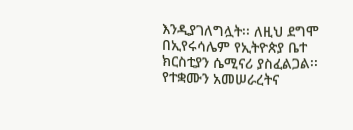እንዲያገለግሏት፡፡ ለዚህ ደግሞ በኢየሩሳሌም የኢትዮጵያ ቤተ ክርስቲያን ሴሚናሪ ያስፈልጋል፡፡ የተቋሙን አመሠራረትና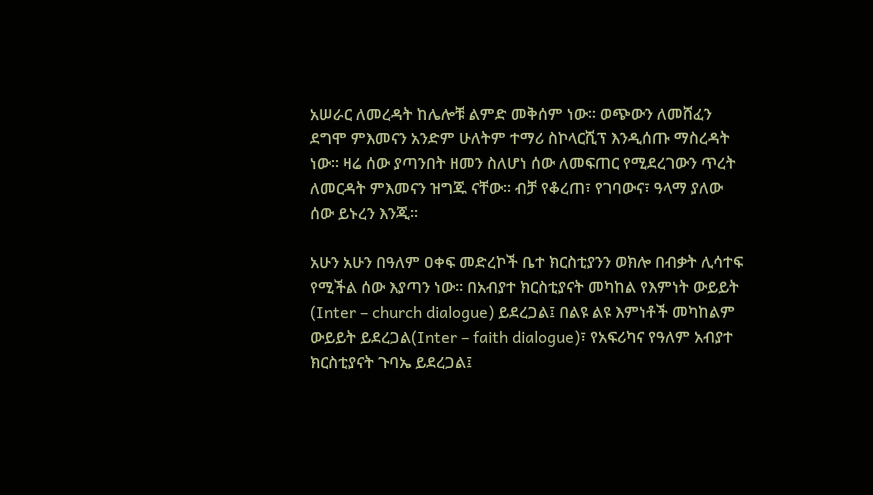አሠራር ለመረዳት ከሌሎቹ ልምድ መቅሰም ነው፡፡ ወጭውን ለመሸፈን ደግሞ ምእመናን አንድም ሁለትም ተማሪ ስኮላርሺፕ እንዲሰጡ ማስረዳት ነው፡፡ ዛሬ ሰው ያጣንበት ዘመን ስለሆነ ሰው ለመፍጠር የሚደረገውን ጥረት ለመርዳት ምእመናን ዝግጁ ናቸው፡፡ ብቻ የቆረጠ፣ የገባውና፣ ዓላማ ያለው ሰው ይኑረን እንጂ፡፡

አሁን አሁን በዓለም ዐቀፍ መድረኮች ቤተ ክርስቲያንን ወክሎ በብቃት ሊሳተፍ የሚችል ሰው እያጣን ነው፡፡ በአብያተ ክርስቲያናት መካከል የእምነት ውይይት (Inter – church dialogue) ይደረጋል፤ በልዩ ልዩ እምነቶች መካከልም ውይይት ይደረጋል(Inter – faith dialogue)፣ የአፍሪካና የዓለም አብያተ ክርስቲያናት ጉባኤ ይደረጋል፤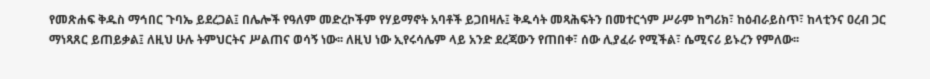የመጽሐፍ ቅዱስ ማኅበር ጉባኤ ይደረጋል፤ በሌሎች የዓለም መድረኮችም የሃይማኖት አባቶች ይጋበዛሉ፤ ቅዱሳት መጻሕፍትን በመተርጎም ሥራም ከግሪክ፣ ከዕብራይስጥ፣ ከላቲንና ዐረብ ጋር ማነጻጸር ይጠይቃል፤ ለዚህ ሁሉ ትምህርትና ሥልጠና ወሳኝ ነው፡፡ ለዚህ ነው ኢየሩሳሌም ላይ አንድ ደረጃውን የጠበቀ፣ ሰው ሊያፈራ የሚችል፣ ሴሚናሪ ይኑረን የምለው፡፡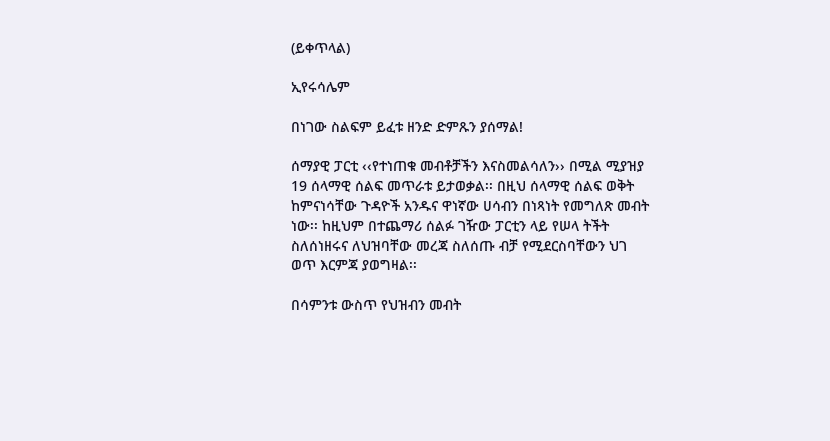(ይቀጥላል)

ኢየሩሳሌም

በነገው ስልፍም ይፈቱ ዘንድ ድምጹን ያሰማል!

ሰማያዊ ፓርቲ ‹‹የተነጠቁ መብቶቻችን እናስመልሳለን›› በሚል ሚያዝያ 19 ሰላማዊ ሰልፍ መጥራቱ ይታወቃል፡፡ በዚህ ሰላማዊ ሰልፍ ወቅት ከምናነሳቸው ጉዳዮች አንዱና ዋነኛው ሀሳብን በነጻነት የመግለጽ መብት ነው፡፡ ከዚህም በተጨማሪ ሰልፉ ገዥው ፓርቲን ላይ የሠላ ትችት ስለሰነዘሩና ለህዝባቸው መረጃ ስለሰጡ ብቻ የሚደርስባቸውን ህገ ወጥ እርምጃ ያወግዛል፡፡

በሳምንቱ ውስጥ የህዝብን መብት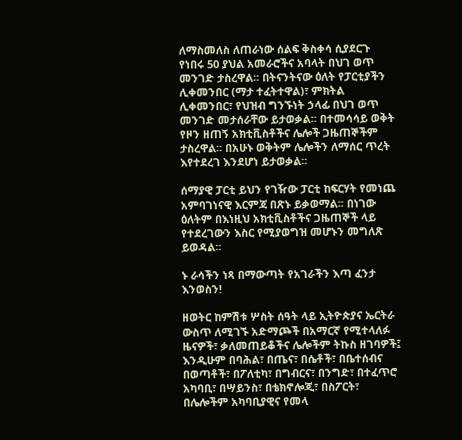ለማስመለስ ለጠራነው ሰልፍ ቅስቀሳ ሲያደርጉ የነበሩ 50 ያህል አመራሮችና አባላት በህገ ወጥ መንገድ ታስረዋል፡፡ በትናንትናው ዕለት የፓርቲያችን ሊቀመንበር (ማታ ተፈትተዋል)፣ ምክትል ሊቀመንበር፣ የህዝብ ግንኙነት ኃላፊ በህገ ወጥ መንገድ መታሰራቸው ይታወቃል፡፡ በተመሳሳይ ወቅት የዞን ዘጠኝ አክቲቪስቶችና ሌሎች ጋዜጠኞችም ታስረዋል፡፡ በአሁኑ ወቅትም ሌሎችን ለማሰር ጥረት እየተደረገ እንደሆነ ይታወቃል፡፡

ሰማያዊ ፓርቲ ይህን የገዥው ፓርቲ ከፍርሃት የመነጨ አምባገነናዊ እርምጃ በጽኑ ይቃወማል፡፡ በነገው ዕለትም በእነዚህ አክቲቪስቶችና ጋዜጠኞች ላይ የተደረገውን እስር የሚያወግዝ መሆኑን መግለጽ ይወዳል፡፡

ኑ ራሳችን ነጻ በማውጣት የአገራችን እጣ ፈንታ እንወስን!

ዘወትር ከምሽቱ ሦስት ሰዓት ላይ ኢትዮጵያና ኤርትራ ውስጥ ለሚገኙ አድማጮች በአማርኛ የሚተላለፉ ዜናዎች፣ ቃለመጠይቆችና ሌሎችም ትኩስ ዘገባዎች፤ እንዲሁም በባሕል፣ በጤና፣ በሴቶች፣ በቤተሰብና በወጣቶች፣ በፖለቲካ፣ በግብርና፣ በንግድ፣ በተፈጥሮ አካባቢ፣ በሣይንስ፣ በቴክኖሎጂ፣ በስፖርት፣ በሌሎችም አካባቢያዊና የመላ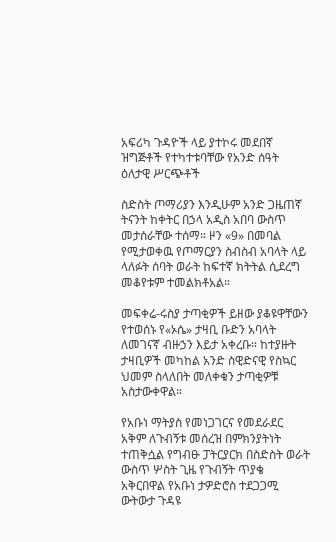አፍሪካ ጉዳዮች ላይ ያተኮሩ መደበኛ ዝግጅቶች የተካተቱባቸው የአንድ ሰዓት ዕለታዊ ሥርጭቶች

ስድስት ጦማሪያን እንዲሁም አንድ ጋዜጠኛ ትናንት ከቀትር በኃላ አዲስ አበባ ውስጥ መታሰራቸው ተሰማ። ዞን «9» በመባል የሚታወቀዉ የጦማርያን ስብስብ አባላት ላይ ላለፉት ሰባት ወራት ከፍተኛ ክትትል ሲደረግ መቆየቱም ተመልክቶአል።

መፍቀሬ-ሩስያ ታጣቂዎች ይዘው ያቆዩዋቸውን የተወሰኑ የ«ኦሴ» ታዛቢ ቡድን አባላት ለመገናኛ ብዙኃን እይታ አቀረቡ። ከተያዙት ታዛቢዎች መካከል አንድ ስዊድናዊ የስኳር ህመም ስላለበት መለቀቁን ታጣቂዎቹ አስታውቀዋል።

የአቡነ ማትያስ የመነጋገርና የመደራደር አቅም ለጉብኝቱ መሰረዝ በምክንያትነት ተጠቅሷል የግብፁ ፓትርያርክ በስድስት ወራት ውስጥ ሦስት ጊዜ የጉብኝት ጥያቄ አቅርበዋል የአቡነ ታዎድሮስ ተደጋጋሚ ውትውታ ጉዳዩ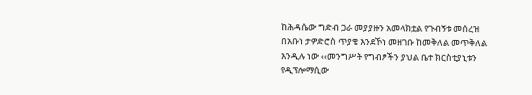ከሕዳሴው ግድብ ጋራ መያያዙን አመላክቷል የጉብኝቱ መሰረዝ በአቡነ ታዎድሮስ ጥያቄ እንደኾነ መዘገቡ ከመቅለል መጥቅለል እንዲሉ ነው ‹‹መንግሥት የግብፆችን ያህል ቤተ ክርስቲያኒቱን የዲፕሎማሲው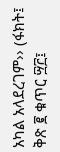አካል አላደረገም›› (ፋክት፤ ቅጽ ፪ ቁጥር ፵፫፤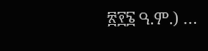፳፻፮ ዓ.ም.) …